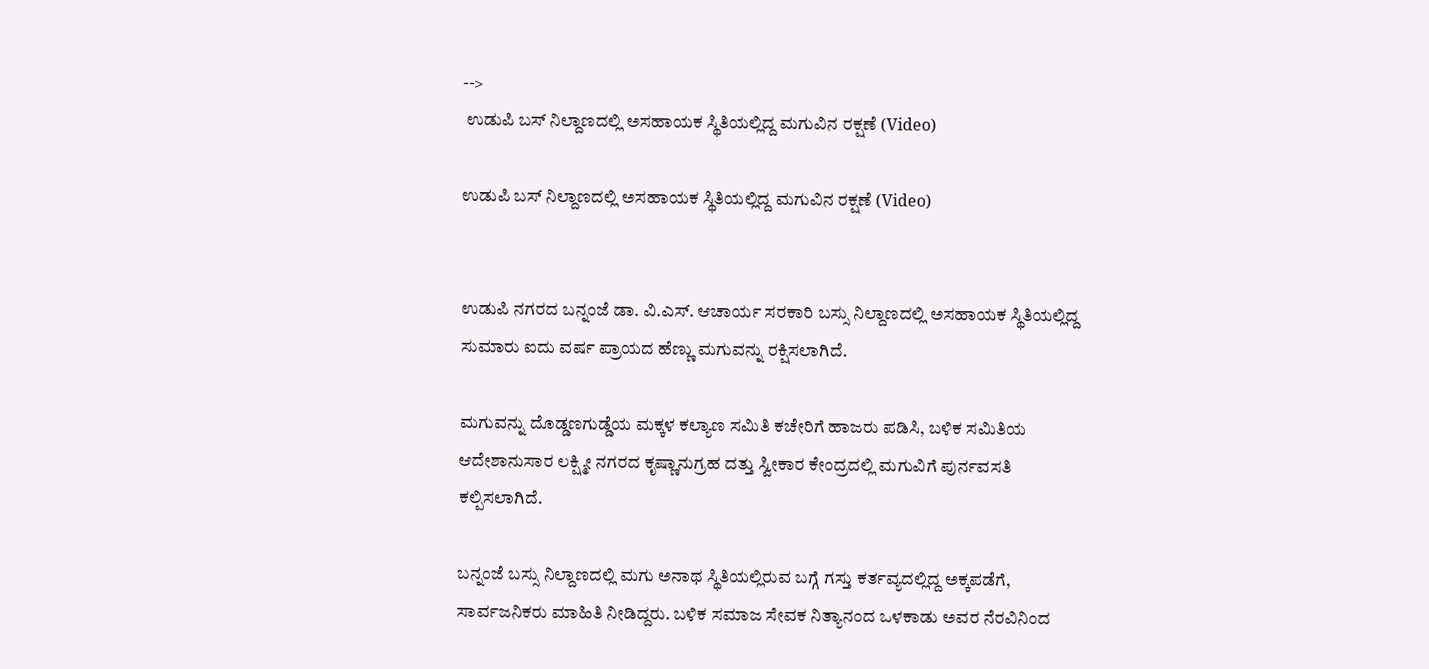-->
 ಉಡುಪಿ ಬಸ್ ನಿಲ್ದಾಣದಲ್ಲಿ ಅಸಹಾಯಕ ಸ್ಥಿತಿಯಲ್ಲಿದ್ದ ಮಗುವಿನ ರಕ್ಷಣೆ (Video)

ಉಡುಪಿ ಬಸ್ ನಿಲ್ದಾಣದಲ್ಲಿ ಅಸಹಾಯಕ ಸ್ಥಿತಿಯಲ್ಲಿದ್ದ ಮಗುವಿನ ರಕ್ಷಣೆ (Video)


ಉಡುಪಿ ನಗರದ ಬನ್ನಂಜೆ ಡಾ. ವಿ.ಎಸ್. ಆಚಾರ್ಯ ಸರಕಾರಿ ಬಸ್ಸು ನಿಲ್ದಾಣದಲ್ಲಿ ಅಸಹಾಯಕ ಸ್ಥಿತಿಯಲ್ಲಿದ್ದ ಸುಮಾರು ಐದು ವರ್ಷ ಪ್ರಾಯದ ಹೆಣ್ಣು ಮಗುವನ್ನು ರಕ್ಷಿಸಲಾಗಿದೆ.

ಮಗುವನ್ನು ದೊಡ್ಡಣಗುಡ್ಡೆಯ ಮಕ್ಕಳ ಕಲ್ಯಾಣ ಸಮಿತಿ ಕಚೇರಿಗೆ ಹಾಜರು ಪಡಿಸಿ, ಬಳಿಕ ಸಮಿತಿಯ ಆದೇಶಾನುಸಾರ ಲಕ್ಷ್ಮೀ ನಗರದ ಕೃಷ್ಣಾನುಗ್ರಹ ದತ್ತು ಸ್ವೀಕಾರ ಕೇಂದ್ರದಲ್ಲಿ ಮಗುವಿಗೆ ಪುರ್ನವಸತಿ ಕಲ್ಪಿಸಲಾಗಿದೆ.

ಬನ್ನಂಜೆ ಬಸ್ಸು ನಿಲ್ದಾಣದಲ್ಲಿ ಮಗು ಅನಾಥ ಸ್ಥಿತಿಯಲ್ಲಿರುವ ಬಗ್ಗೆ ಗಸ್ತು ಕರ್ತವ್ಯದಲ್ಲಿದ್ದ ಅಕ್ಕಪಡೆಗೆ, ಸಾರ್ವಜನಿಕರು ಮಾಹಿತಿ ನೀಡಿದ್ದರು. ಬಳಿಕ ಸಮಾಜ ಸೇವಕ ನಿತ್ಯಾನಂದ ಒಳಕಾಡು ಅವರ ನೆರವಿನಿಂದ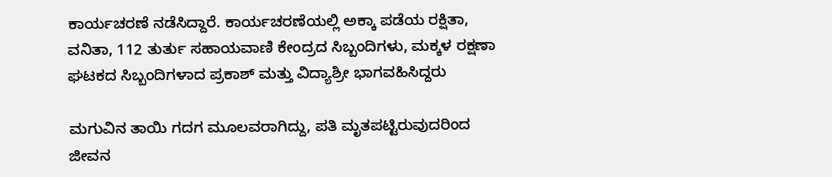ಕಾರ್ಯಚರಣೆ ನಡೆಸಿದ್ದಾರೆ. ಕಾರ್ಯಚರಣೆಯಲ್ಲಿ ಅಕ್ಕಾ ಪಡೆಯ ರಕ್ಷಿತಾ, ವನಿತಾ, 112 ತುರ್ತು ಸಹಾಯವಾಣಿ ಕೇಂದ್ರದ ಸಿಬ್ಬಂದಿಗಳು, ಮಕ್ಕಳ ರಕ್ಷಣಾ ಘಟಕದ ಸಿಬ್ಬಂದಿಗಳಾದ ಪ್ರಕಾಶ್ ಮತ್ತು ವಿದ್ಯಾಶ್ರೀ ಭಾಗವಹಿಸಿದ್ದರು

ಮಗುವಿನ ತಾಯಿ ಗದಗ ಮೂಲವರಾಗಿದ್ದು, ಪತಿ ಮೃತಪಟ್ಟಿರುವುದರಿಂದ ಜೀವನ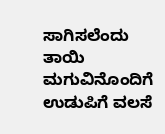ಸಾಗಿಸಲೆಂದು ತಾಯಿ ಮಗುವಿನೊಂದಿಗೆ ಉಡುಪಿಗೆ ವಲಸೆ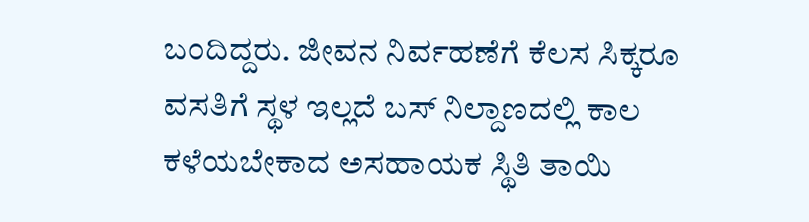ಬಂದಿದ್ದರು. ಜೀವನ ನಿರ್ವಹಣೆಗೆ ಕೆಲಸ ಸಿಕ್ಕರೂ ವಸತಿಗೆ ಸ್ಥಳ ಇಲ್ಲದೆ ಬಸ್ ನಿಲ್ದಾಣದಲ್ಲಿ ಕಾಲ ಕಳೆಯಬೇಕಾದ ಅಸಹಾಯಕ ಸ್ಥಿತಿ ತಾಯಿ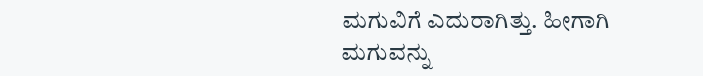ಮಗುವಿಗೆ ಎದುರಾಗಿತ್ತು. ಹೀಗಾಗಿ ಮಗುವನ್ನು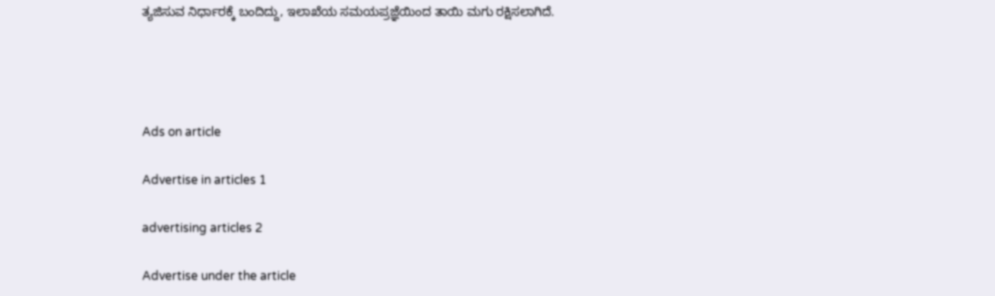ತ್ಯಜಿಸುವ ನಿರ್ಧಾರಕ್ಕೆ ಬಂದಿದ್ದು, ಇಲಾಖೆಯ ಸಮಯಪ್ರಜ್ಞೆಯಿಂದ ತಾಯಿ ಮಗು ರಕ್ಷಿಸಲಾಗಿದೆ.




Ads on article

Advertise in articles 1

advertising articles 2

Advertise under the article